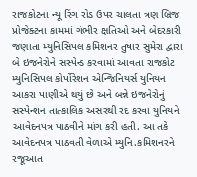રાજકોટના ન્યૂ રિંગ રોડ ઉપર ચાલતા ત્રણ બ્રિજ પ્રોજેક્ટના કામમાં ગંભીર ક્ષતિઓ અને બેદરકારી જણાતા મ્યુનિસિપલ કમિશનર તુષાર સુમેરા દ્વારા બે ઇજનેરોને સસ્પેન્ડ કરવામાં આવતા રાજકોટ મ્યુનિસિપલ કોર્પોરેશન એન્જિનિયર્સ યુનિયન આકરા પાણીએ થયું છે અને બન્ને ઇજનેરોનું સસ્પેન્શન તાત્કાલિક અસરથી રદ કરવા યુનિયને આવેદનપત્ર પાઠવીને માંગ કરી હતી. આ તકે આવેદનપત્ર પાઠવતી વેળાએ મ્યુનિ.કમિશનરને રજૂઆત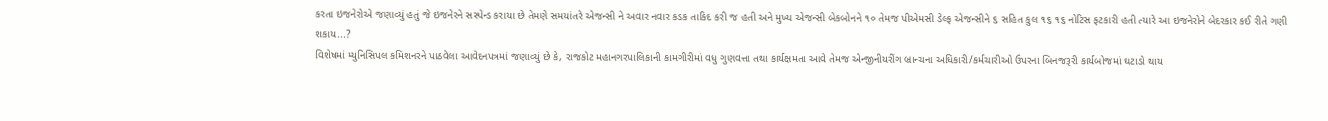કરતા ઇજનેરોએ જણાવ્યું હતું જે ઇજનેરને સસ્પેન્ડ કરાયા છે તેમણે સમયાંતરે એજન્સી ને અવાર નવાર કડક તાકિદ કરી જ હતી અને મુખ્ય એજન્સી બેકબોનને ૧૦ તેમજ પીએમસી ડેલ્ફ એજન્સીને ૬ સહિત કુલ ૧૬ ૧૬ નોટિસ ફટકારી હતી ત્યારે આ ઇજનેરોને બેદરકાર કઈ રીતે ગણી શકાય...?
વિશેષમાં મ્યુનિસિપલ કમિશનરને પાઠવેલા આવેદનપત્રમાં જણાવ્યું છે કે, રાજકોટ મહાનગરપાલિકાની કામગીરીમાં વધુ ગુણવત્તા તથા કાર્યક્ષમતા આવે તેમજ એન્જીનીયરીંગ બ્રાન્ચના અધિકારી/કર્મચારીઓ ઉપરના બિનજરૂરી કાર્યબોજમાં ઘટાડો થાય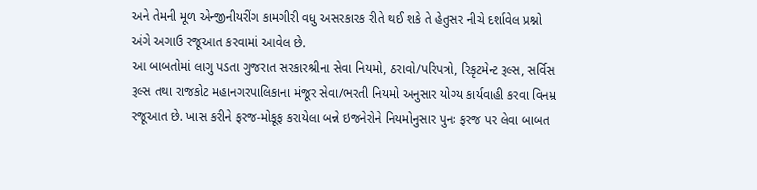અને તેમની મૂળ એન્જીનીયરીંગ કામગીરી વધુ અસરકારક રીતે થઈ શકે તે હેતુસર નીચે દર્શાવેલ પ્રશ્નો અંગે અગાઉ રજૂઆત કરવામાં આવેલ છે.
આ બાબતોમાં લાગુ પડતા ગુજરાત સરકારશ્રીના સેવા નિયમો, ઠરાવો/પરિપત્રો, રિકૃટમેન્ટ રૂલ્સ, સર્વિસ રૂલ્સ તથા રાજકોટ મહાનગરપાલિકાના મંજૂર સેવા/ભરતી નિયમો અનુસાર યોગ્ય કાર્યવાહી કરવા વિનમ્ર રજૂઆત છે. ખાસ કરીને ફરજ-મોકૂફ કરાયેલા બન્ને ઇજનેરોને નિયમોનુસાર પુનઃ ફરજ પર લેવા બાબત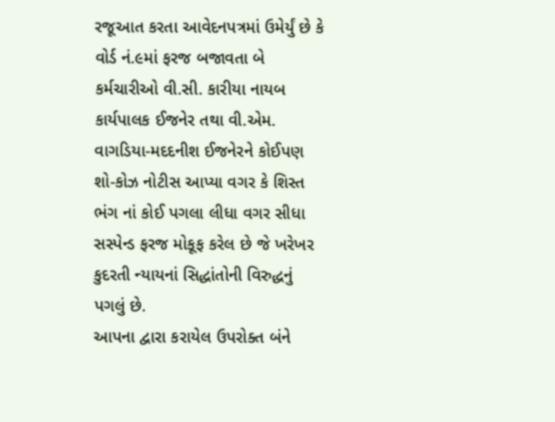રજૂઆત કરતા આવેદનપત્રમાં ઉમેર્યું છે કે વોર્ડ નં.૯માં ફરજ બજાવતા બે કર્મચારીઓ વી.સી. કારીયા નાયબ કાર્યપાલક ઈજનેર તથા વી.એમ. વાગડિયા-મદદનીશ ઈજનેરને કોઈપણ શો-કોઝ નોટીસ આપ્યા વગર કે શિસ્ત ભંગ નાં કોઈ પગલા લીધા વગર સીધા સસ્પેન્ડ ફરજ મોકૂફ કરેલ છે જે ખરેખર કુદરતી ન્યાયનાં સિદ્ધાંતોની વિરુદ્ધનું પગલું છે.
આપના દ્વારા કરાયેલ ઉપરોક્ત બંને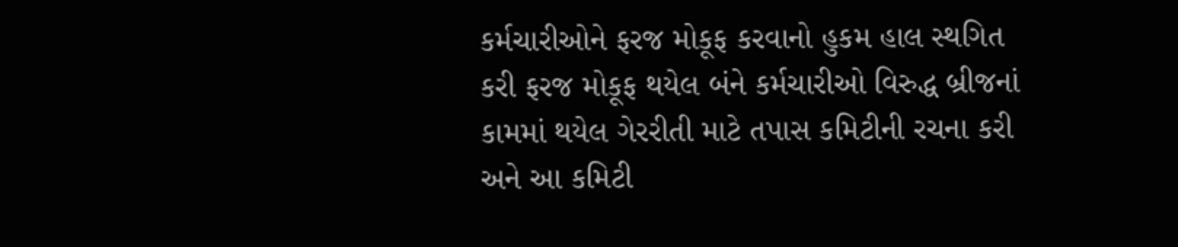કર્મચારીઓને ફરજ મોકૂફ કરવાનો હુકમ હાલ સ્થગિત કરી ફરજ મોકૂફ થયેલ બંને કર્મચારીઓ વિરુદ્ધ બ્રીજનાં કામમાં થયેલ ગેરરીતી માટે તપાસ કમિટીની રચના કરી અને આ કમિટી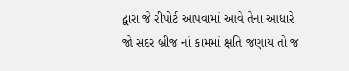દ્વારા જે રીપોર્ટ આપવામાં આવે તેના આધારે જો સદર બ્રીજ નાં કામમાં ક્ષતિ જણાય તો જ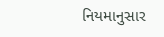નિયમાનુસાર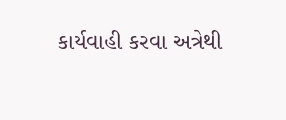કાર્યવાહી કરવા અત્રેથી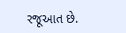રજૂઆત છે.